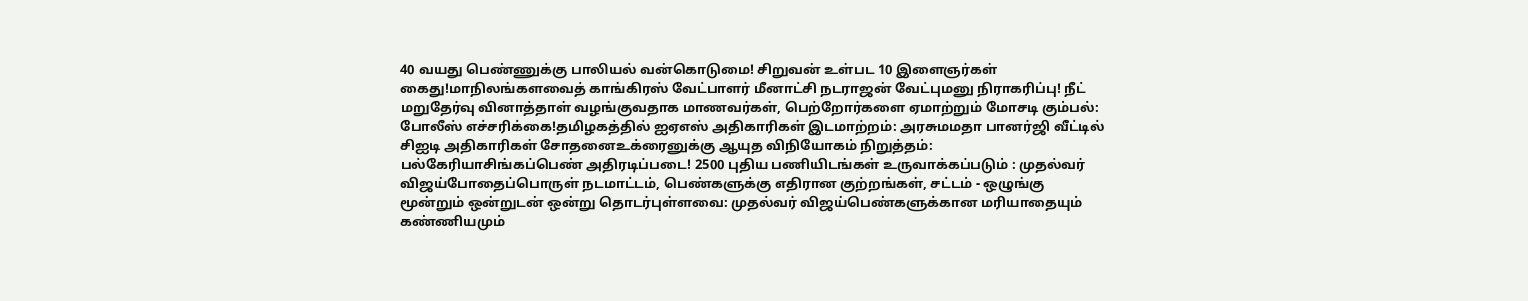40 வயது பெண்ணுக்கு பாலியல் வன்கொடுமை! சிறுவன் உள்பட 10 இளைஞர்கள் கைது!மாநிலங்களவைத் காங்கிரஸ் வேட்பாளர் மீனாட்சி நடராஜன் வேட்புமனு நிராகரிப்பு! நீட் மறுதேர்வு வினாத்தாள் வழங்குவதாக மாணவர்கள், பெற்றோர்களை ஏமாற்றும் மோசடி கும்பல்: போலீஸ் எச்சரிக்கை!தமிழகத்தில் ஐஏஎஸ் அதிகாரிகள் இடமாற்றம்: அரசுமமதா பானர்ஜி வீட்டில் சிஐடி அதிகாரிகள் சோதனைஉக்ரைனுக்கு ஆயுத விநியோகம் நிறுத்தம்: பல்கேரியாசிங்கப்பெண் அதிரடிப்படை! 2500 புதிய பணியிடங்கள் உருவாக்கப்படும் : முதல்வர் விஜய்போதைப்பொருள் நடமாட்டம், பெண்களுக்கு எதிரான குற்றங்கள், சட்டம் - ஒழுங்கு மூன்றும் ஒன்றுடன் ஒன்று தொடர்புள்ளவை: முதல்வர் விஜய்பெண்களுக்கான மரியாதையும் கண்ணியமும்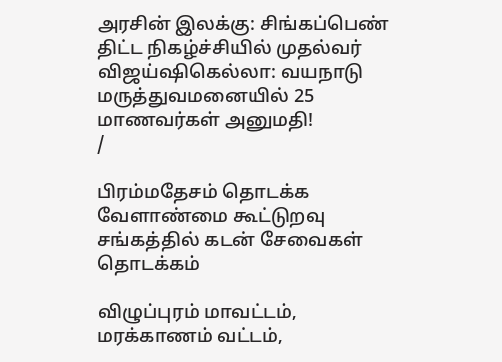அரசின் இலக்கு: சிங்கப்பெண் திட்ட நிகழ்ச்சியில் முதல்வர் விஜய்ஷிகெல்லா: வயநாடு மருத்துவமனையில் 25 மாணவர்கள் அனுமதி!
/

பிரம்மதேசம் தொடக்க வேளாண்மை கூட்டுறவு சங்கத்தில் கடன் சேவைகள் தொடக்கம்

விழுப்புரம் மாவட்டம், மரக்காணம் வட்டம்,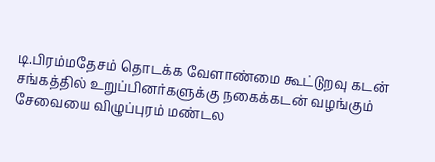டி.பிரம்மதேசம் தொடக்க வேளாண்மை கூட்டுறவு கடன் சங்கத்தில் உறுப்பினர்களுக்கு நகைக்கடன் வழங்கும் சேவையை விழுப்புரம் மண்டல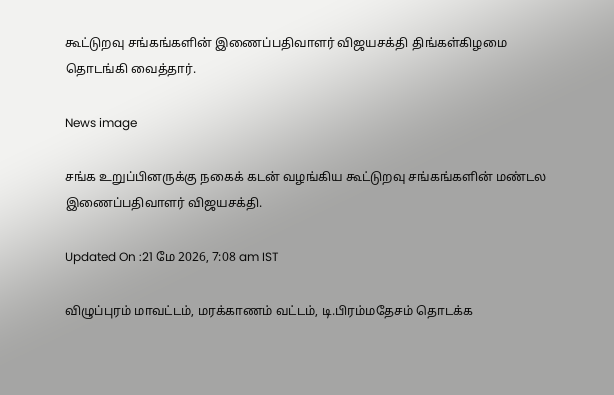கூட்டுறவு சங்கங்களின் இணைப்பதிவாளர் விஜயசக்தி திங்கள்கிழமை தொடங்கி வைத்தார்.

News image

சங்க உறுப்பினருக்கு நகைக் கடன் வழங்கிய கூட்டுறவு சங்கங்களின் மண்டல இணைப்பதிவாளர் விஜயசக்தி.

Updated On :21 மே 2026, 7:08 am IST

விழுப்புரம் மாவட்டம், மரக்காணம் வட்டம், டி.பிரம்மதேசம் தொடக்க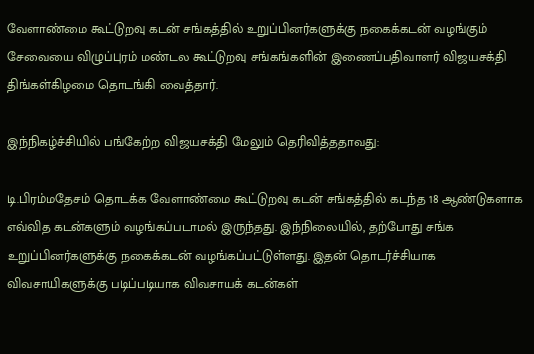வேளாண்மை கூட்டுறவு கடன் சங்கத்தில் உறுப்பினர்களுக்கு நகைக்கடன் வழங்கும் சேவையை விழுப்புரம் மண்டல கூட்டுறவு சங்கங்களின் இணைப்பதிவாளர் விஜயசக்தி திங்கள்கிழமை தொடங்கி வைத்தார்.

இந்நிகழ்ச்சியில் பங்கேற்ற விஜயசக்தி மேலும் தெரிவித்ததாவது:

டி.பிரம்மதேசம் தொடக்க வேளாண்மை கூட்டுறவு கடன் சங்கத்தில் கடந்த 18 ஆண்டுகளாக எவ்வித கடன்களும் வழங்கப்படாமல் இருந்தது. இந்நிலையில், தற்போது சங்க உறுப்பினர்களுக்கு நகைக்கடன் வழங்கப்பட்டுள்ளது. இதன் தொடர்ச்சியாக விவசாயிகளுக்கு படிப்படியாக விவசாயக் கடன்கள்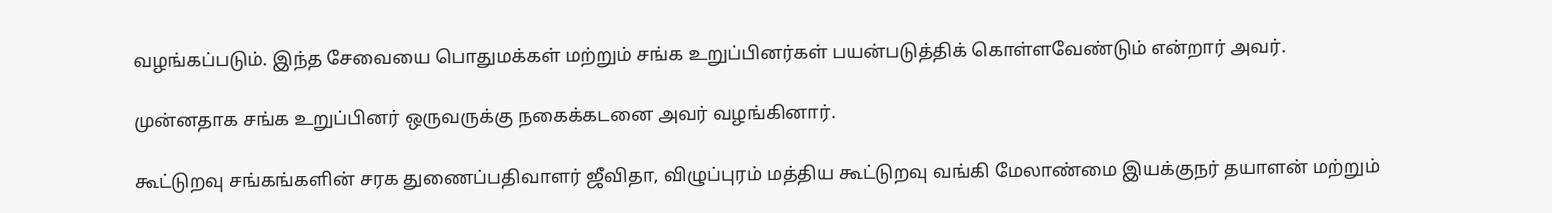வழங்கப்படும். இந்த சேவையை பொதுமக்கள் மற்றும் சங்க உறுப்பினர்கள் பயன்படுத்திக் கொள்ளவேண்டும் என்றார் அவர்.

முன்னதாக சங்க உறுப்பினர் ஒருவருக்கு நகைக்கடனை அவர் வழங்கினார்.

கூட்டுறவு சங்கங்களின் சரக துணைப்பதிவாளர் ஜீவிதா, விழுப்புரம் மத்திய கூட்டுறவு வங்கி மேலாண்மை இயக்குநர் தயாளன் மற்றும்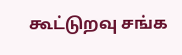கூட்டுறவு சங்க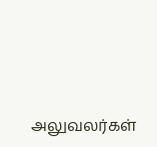அலுவலர்கள்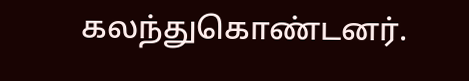கலந்துகொண்டனர்.